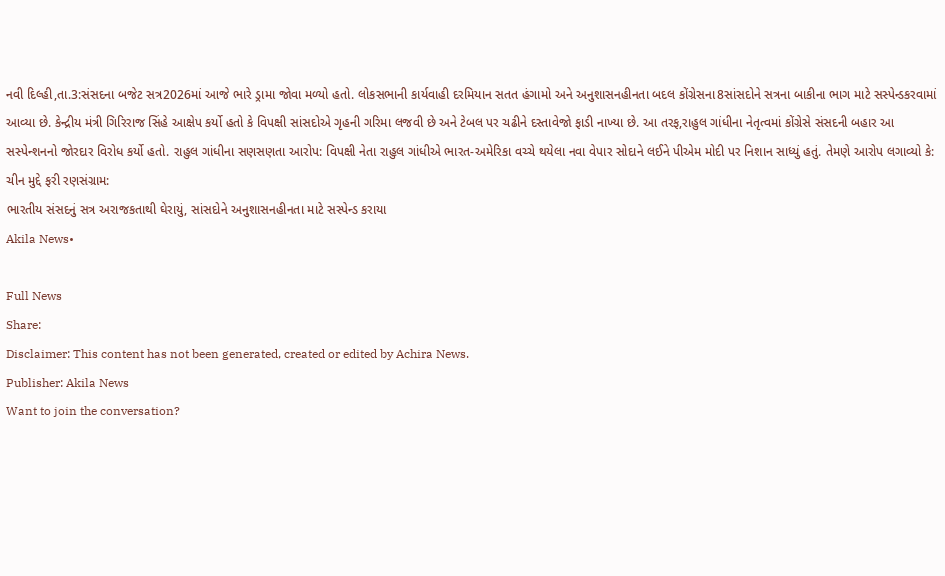નવી દિલ્હી,તા.3:સંસદના બજેટ સત્ર2026માં આજે ભારે ડ્રામા જોવા મળ્યો હતો. લોકસભાની કાર્યવાહી દરમિયાન સતત હંગામો અને અનુશાસનહીનતા બદલ કોંગ્રેસના8સાંસદોને સત્રના બાકીના ભાગ માટે સસ્પેન્ડકરવામાં આવ્યા છે. કેન્દ્રીય મંત્રી ગિરિરાજ સિંહે આક્ષેપ કર્યો હતો કે વિપક્ષી સાંસદોએ ગૃહની ગરિમા લજવી છે અને ટેબલ પર ચઢીને દસ્તાવેજો ફાડી નાખ્યા છે. આ તરફ,રાહુલ ગાંધીના નેતૃત્વમાં કોંગ્રેસે સંસદની બહાર આ સસ્પેન્શનનો જોરદાર વિરોધ કર્યો હતો. રાહુલ ગાંધીના સણસણતા આરોપ: વિપક્ષી નેતા રાહુલ ગાંધીએ ભારત-અમેરિકા વચ્ચે થયેલા નવા વેપાર સોદાને લઈને પીએમ મોદી પર નિશાન સાધ્યું હતું. તેમણે આરોપ લગાવ્યો કે: ચીન મુદ્દે ફરી રણસંગ્રામ:
ભારતીય સંસદનું સત્ર અરાજકતાથી ઘેરાયું, સાંસદોને અનુશાસનહીનતા માટે સસ્પેન્ડ કરાયા
Akila News•

Full News
Share:
Disclaimer: This content has not been generated, created or edited by Achira News.
Publisher: Akila News
Want to join the conversation?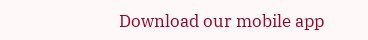Download our mobile app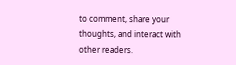to comment, share your thoughts, and interact with other readers.